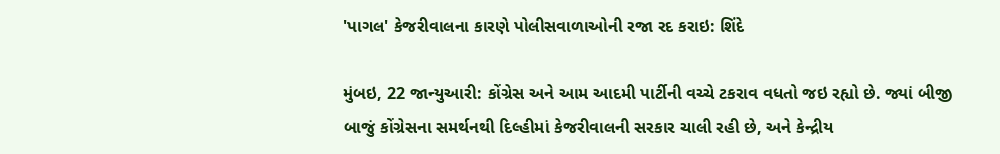'પાગલ' કેજરીવાલના કારણે પોલીસવાળાઓની રજા રદ કરાઇ: શિંદે

મુંબઇ, 22 જાન્યુઆરી: કોંગ્રેસ અને આમ આદમી પાર્ટીની વચ્ચે ટકરાવ વધતો જઇ રહ્યો છે. જ્યાં બીજી બાજું કોંગ્રેસના સમર્થનથી દિલ્હીમાં કેજરીવાલની સરકાર ચાલી રહી છે, અને કેન્દ્રીય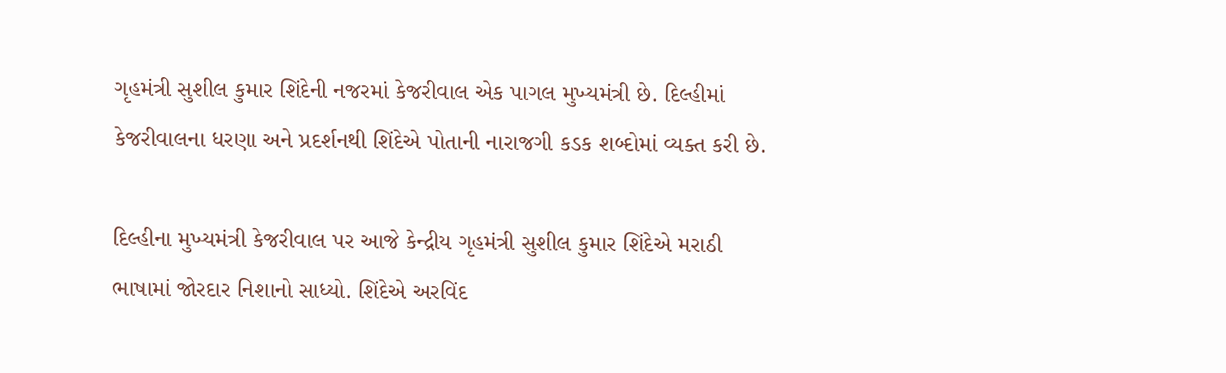ગૃહમંત્રી સુશીલ કુમાર શિંદેની નજરમાં કેજરીવાલ એક પાગલ મુખ્યમંત્રી છે. દિલ્હીમાં કેજરીવાલના ધરણા અને પ્રદર્શનથી શિંદેએ પોતાની નારાજગી કડક શબ્દોમાં વ્યક્ત કરી છે.

દિલ્હીના મુખ્યમંત્રી કેજરીવાલ પર આજે કેન્દ્રીય ગૃહમંત્રી સુશીલ કુમાર શિંદેએ મરાઠી ભાષામાં જોરદાર નિશાનો સાધ્યો. શિંદેએ અરવિંદ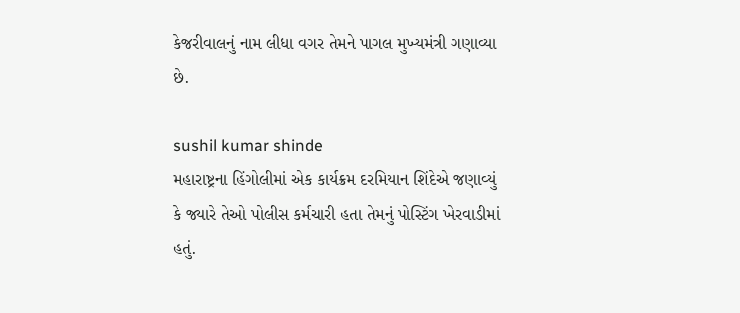કેજરીવાલનું નામ લીધા વગર તેમને પાગલ મુખ્યમંત્રી ગણાવ્યા છે.

sushil kumar shinde
મહારાષ્ટ્રના હિંગોલીમાં એક કાર્યક્રમ દરમિયાન શિંદેએ જણાવ્યું કે જ્યારે તેઓ પોલીસ કર્મચારી હતા તેમનું પોસ્ટિંગ ખેરવાડીમાં હતું.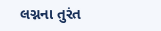લગ્નના તુરંત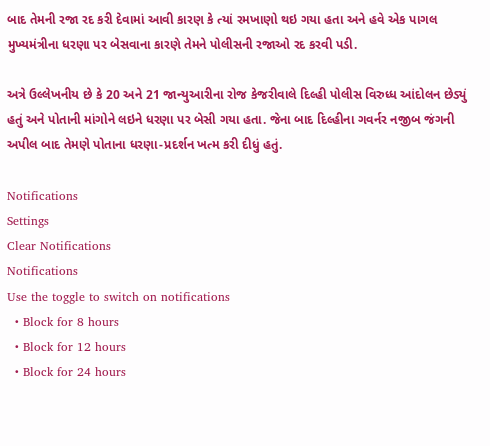બાદ તેમની રજા રદ કરી દેવામાં આવી કારણ કે ત્યાં રમખાણો થઇ ગયા હતા અને હવે એક પાગલ મુખ્યમંત્રીના ધરણા પર બેસવાના કારણે તેમને પોલીસની રજાઓ રદ કરવી પડી.

અત્રે ઉલ્લેખનીય છે કે 20 અને 21 જાન્યુઆરીના રોજ કેજરીવાલે દિલ્હી પોલીસ વિરુધ્ધ આંદોલન છેડ્યું હતું અને પોતાની માંગોને લઇને ધરણા પર બેસી ગયા હતા. જેના બાદ દિલ્હીના ગવર્નર નજીબ જંગની અપીલ બાદ તેમણે પોતાના ધરણા-પ્રદર્શન ખત્મ કરી દીધું હતું.

Notifications
Settings
Clear Notifications
Notifications
Use the toggle to switch on notifications
  • Block for 8 hours
  • Block for 12 hours
  • Block for 24 hours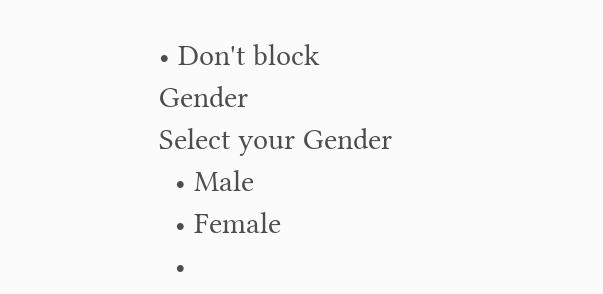• Don't block
Gender
Select your Gender
  • Male
  • Female
  •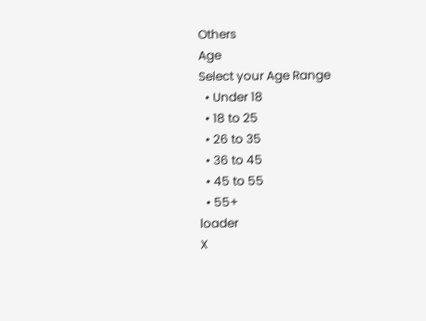Others
Age
Select your Age Range
  • Under 18
  • 18 to 25
  • 26 to 35
  • 36 to 45
  • 45 to 55
  • 55+
loader
X